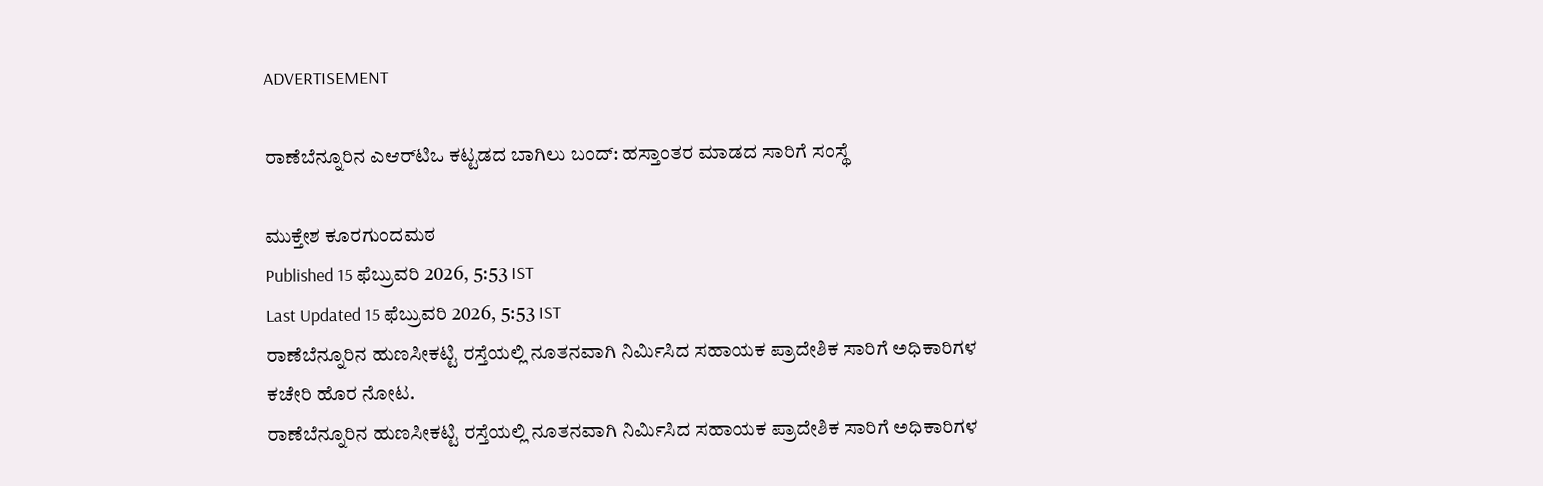ADVERTISEMENT

ರಾಣೆಬೆನ್ನೂರಿನ ಎಆರ್‌ಟಿಒ ಕಟ್ಟಡದ ಬಾಗಿಲು ಬಂದ್: ಹಸ್ತಾಂತರ ಮಾಡದ ಸಾರಿಗೆ ಸಂಸ್ಥೆ

ಮುಕ್ತೇಶ ಕೂರಗುಂದಮಠ
Published 15 ಫೆಬ್ರುವರಿ 2026, 5:53 IST
Last Updated 15 ಫೆಬ್ರುವರಿ 2026, 5:53 IST
ರಾಣೆಬೆನ್ನೂರಿನ ಹುಣಸೀಕಟ್ಟಿ ರಸ್ತೆಯಲ್ಲಿ ನೂತನವಾಗಿ ನಿರ್ಮಿಸಿದ ಸಹಾಯಕ ಪ್ರಾದೇಶಿಕ ಸಾರಿಗೆ ಅಧಿಕಾರಿಗಳ ಕಚೇರಿ ಹೊರ ನೋಟ.
ರಾಣೆಬೆನ್ನೂರಿನ ಹುಣಸೀಕಟ್ಟಿ ರಸ್ತೆಯಲ್ಲಿ ನೂತನವಾಗಿ ನಿರ್ಮಿಸಿದ ಸಹಾಯಕ ಪ್ರಾದೇಶಿಕ ಸಾರಿಗೆ ಅಧಿಕಾರಿಗಳ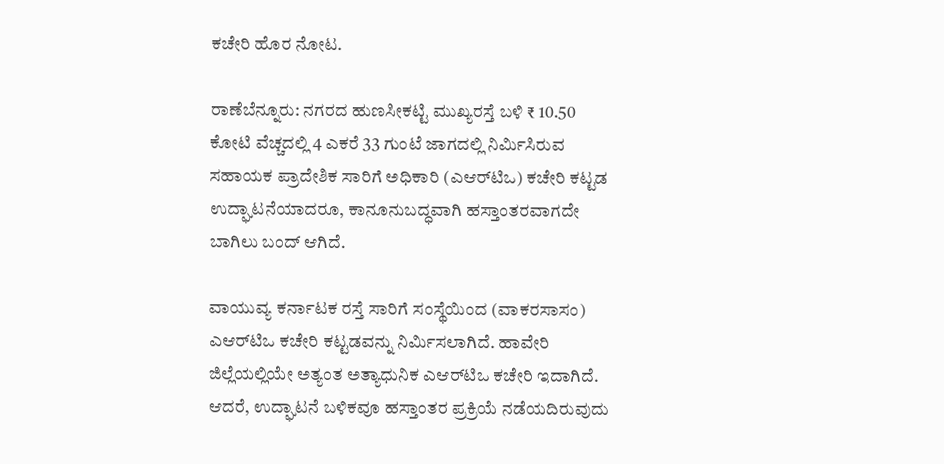ಕಚೇರಿ ಹೊರ ನೋಟ.

ರಾಣೆಬೆನ್ನೂರು: ನಗರದ ಹುಣಸೀಕಟ್ಟಿ ಮುಖ್ಯರಸ್ತೆ ಬಳಿ ₹ 10.50 ಕೋಟಿ ವೆಚ್ಚದಲ್ಲಿ 4 ಎಕರೆ 33 ಗುಂಟೆ ಜಾಗದಲ್ಲಿ ನಿರ್ಮಿಸಿರುವ ಸಹಾಯಕ ಪ್ರಾದೇಶಿಕ ಸಾರಿಗೆ ಅಧಿಕಾರಿ (ಎಆರ್‌ಟಿಒ) ಕಚೇರಿ ಕಟ್ಟಡ ಉದ್ಘಾಟನೆಯಾದರೂ, ಕಾನೂನುಬದ್ಧವಾಗಿ ಹಸ್ತಾಂತರವಾಗದೇ ಬಾಗಿಲು ಬಂದ್‌ ಆಗಿದೆ.

ವಾಯುವ್ಯ ಕರ್ನಾಟಕ ರಸ್ತೆ ಸಾರಿಗೆ ಸಂಸ್ಥೆಯಿಂದ (ವಾಕರಸಾಸಂ) ಎಆರ್‌ಟಿಒ ಕಚೇರಿ ಕಟ್ಟಡವನ್ನು ನಿರ್ಮಿಸಲಾಗಿದೆ. ಹಾವೇರಿ ಜಿಲ್ಲೆಯಲ್ಲಿಯೇ ಅತ್ಯಂತ ಅತ್ಯಾಧುನಿಕ ಎಆರ್‌ಟಿಒ ಕಚೇರಿ ಇದಾಗಿದೆ. ಆದರೆ, ಉದ್ಘಾಟನೆ ಬಳಿಕವೂ ಹಸ್ತಾಂತರ ಪ್ರಕ್ರಿಯೆ ನಡೆಯದಿರುವುದು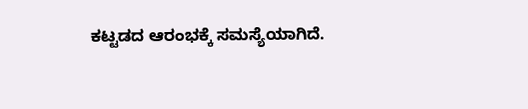ಕಟ್ಟಡದ ಆರಂಭಕ್ಕೆ ಸಮಸ್ಯೆಯಾಗಿದೆ.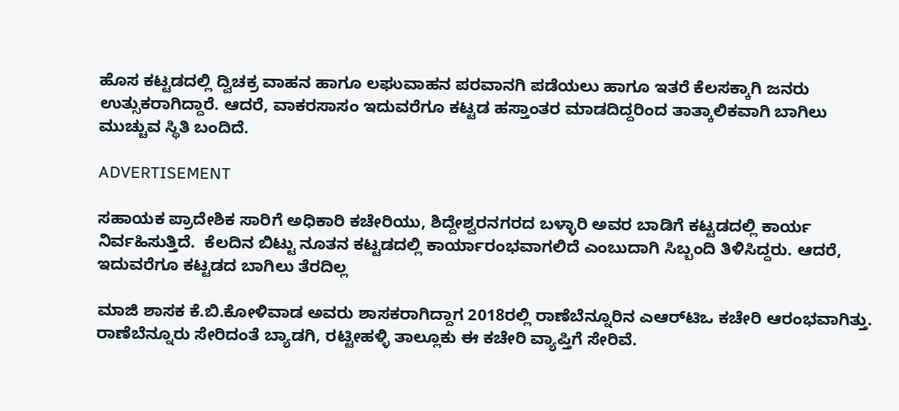ಹೊಸ ಕಟ್ಟಡದಲ್ಲಿ ದ್ವಿಚಕ್ರ ವಾಹನ ಹಾಗೂ ಲಘುವಾಹನ ಪರವಾನಗಿ ಪಡೆಯಲು ಹಾಗೂ ಇತರೆ ಕೆಲಸಕ್ಕಾಗಿ ಜನರು ಉತ್ಸುಕರಾಗಿದ್ದಾರೆ. ಆದರೆ, ವಾಕರಸಾಸಂ ಇದುವರೆಗೂ ಕಟ್ಟಡ ಹಸ್ತಾಂತರ ಮಾಡದಿದ್ದರಿಂದ ತಾತ್ಕಾಲಿಕವಾಗಿ ಬಾಗಿಲು ಮುಚ್ಚುವ ಸ್ಥಿತಿ ಬಂದಿದೆ.

ADVERTISEMENT

ಸಹಾಯಕ ಪ್ರಾದೇಶಿಕ ಸಾರಿಗೆ ಅಧಿಕಾರಿ ಕಚೇರಿಯು, ಶಿದ್ದೇಶ್ವರನಗರದ ಬಳ್ಳಾರಿ ಅವರ ಬಾಡಿಗೆ ಕಟ್ಟಡದಲ್ಲಿ ಕಾರ್ಯ ನಿರ್ವಹಿಸುತ್ತಿದೆ.  ಕೆಲದಿನ ಬಿಟ್ಟು ನೂತನ ಕಟ್ಟಡದಲ್ಲಿ ಕಾರ್ಯಾರಂಭವಾಗಲಿದೆ ಎಂಬುದಾಗಿ ಸಿಬ್ಬಂದಿ ತಿಳಿಸಿದ್ದರು. ಆದರೆ, ಇದುವರೆಗೂ ಕಟ್ಟಡದ ಬಾಗಿಲು ತೆರದಿಲ್ಲ

ಮಾಜಿ ಶಾಸಕ ಕೆ.ಬಿ.ಕೋಳಿವಾಡ ಅವರು ಶಾಸಕರಾಗಿದ್ದಾಗ 2018ರಲ್ಲಿ ರಾಣೆಬೆನ್ನೂರಿನ ಎಆರ್‌ಟಿಒ ಕಚೇರಿ ಆರಂಭವಾಗಿತ್ತು. ರಾಣೆಬೆನ್ನೂರು ಸೇರಿದಂತೆ ಬ್ಯಾಡಗಿ, ರಟ್ಟೀಹಳ್ಳಿ ತಾಲ್ಲೂಕು ಈ ಕಚೇರಿ ವ್ಯಾಪ್ತಿಗೆ ಸೇರಿವೆ.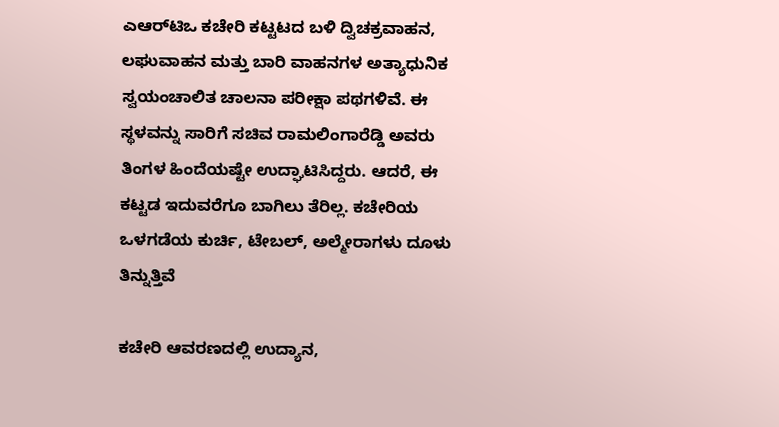ಎಆರ್‌ಟಿಒ ಕಚೇರಿ ಕಟ್ಟಟದ ಬಳಿ ದ್ವಿಚಕ್ರವಾಹನ, ಲಘುವಾಹನ ಮತ್ತು ಬಾರಿ ವಾಹನಗಳ ಅತ್ಯಾಧುನಿಕ ಸ್ವಯಂಚಾಲಿತ ಚಾಲನಾ ಪರೀಕ್ಷಾ ಪಥಗಳಿವೆ. ಈ ಸ್ಥಳವನ್ನು ಸಾರಿಗೆ ಸಚಿವ ರಾಮಲಿಂಗಾರೆಡ್ಡಿ ಅವರು ತಿಂಗಳ ಹಿಂದೆಯಷ್ಟೇ ಉದ್ಘಾಟಿಸಿದ್ದರು. ಆದರೆ, ಈ ಕಟ್ಟಡ ಇದುವರೆಗೂ ಬಾಗಿಲು ತೆರಿಲ್ಲ. ಕಚೇರಿಯ ಒಳಗಡೆಯ ಕುರ್ಚಿ, ಟೇಬಲ್‌, ಅಲ್ಮೇರಾಗಳು ದೂಳು ತಿನ್ನುತ್ತಿವೆ

ಕಚೇರಿ ಆವರಣದಲ್ಲಿ ಉದ್ಯಾನ,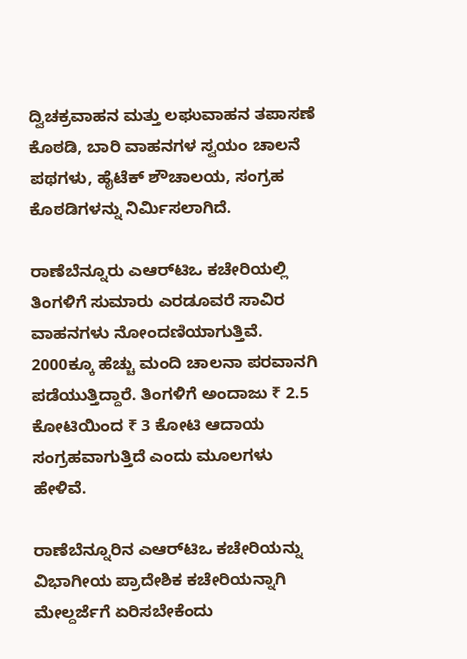ದ್ವಿಚಕ್ರವಾಹನ ಮತ್ತು ಲಘುವಾಹನ ತಪಾಸಣೆ ಕೊಠಡಿ, ಬಾರಿ ವಾಹನಗಳ ಸ್ವಯಂ ಚಾಲನೆ ಪಥಗಳು, ಹೈಟೆಕ್‌ ಶೌಚಾಲಯ, ಸಂಗ್ರಹ ಕೊಠಡಿಗಳನ್ನು ನಿರ್ಮಿಸಲಾಗಿದೆ.

ರಾಣೆಬೆನ್ನೂರು ಎಆರ್‌ಟಿಒ ಕಚೇರಿಯಲ್ಲಿ  ತಿಂಗಳಿಗೆ ಸುಮಾರು ಎರಡೂವರೆ ಸಾವಿರ ವಾಹನಗಳು ನೋಂದಣಿಯಾಗುತ್ತಿವೆ. 2000ಕ್ಕೂ ಹೆಚ್ಚು ಮಂದಿ ಚಾಲನಾ ಪರವಾನಗಿ ಪಡೆಯುತ್ತಿದ್ದಾರೆ. ತಿಂಗಳಿಗೆ ಅಂದಾಜು ₹ 2.5 ಕೋಟಿಯಿಂದ ₹ 3 ಕೋಟಿ ಆದಾಯ ಸಂಗ್ರಹವಾಗುತ್ತಿದೆ ಎಂದು ಮೂಲಗಳು ಹೇಳಿವೆ.

ರಾಣೆಬೆನ್ನೂರಿನ ಎಆರ್‌ಟಿಒ ಕಚೇರಿಯನ್ನು ವಿಭಾಗೀಯ ಪ್ರಾದೇಶಿಕ ಕಚೇರಿಯನ್ನಾಗಿ ಮೇಲ್ದರ್ಜೆಗೆ ಏರಿಸಬೇಕೆಂದು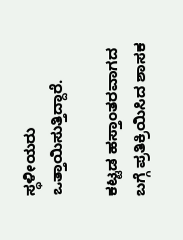ಸ್ಥಳೀಯರು ಒತ್ತಾಯಿಸುತ್ತಿದ್ದಾರೆ.

ಕಟ್ಟಡ ಹಸ್ತಾಂತರವಾಗದ ಬಗ್ಗೆ ಪ್ರತಿಕ್ರಿಯಿಸಿದ ಶಾಸಕ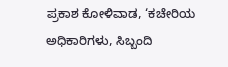ಪ್ರಕಾಶ ಕೋಳಿವಾಡ, ‘ಕಚೇರಿಯ ಅಧಿಕಾರಿಗಳು, ಸಿಬ್ಬಂದಿ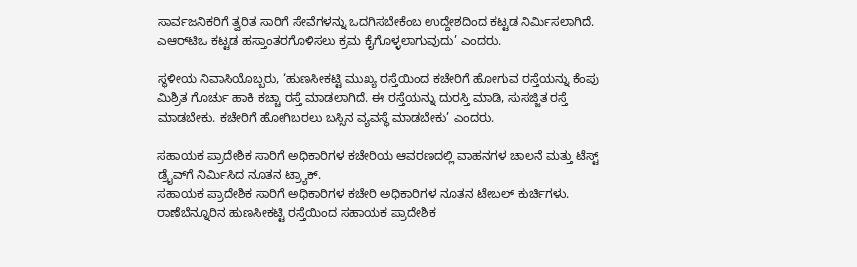ಸಾರ್ವಜನಿಕರಿಗೆ ತ್ವರಿತ ಸಾರಿಗೆ ಸೇವೆಗಳನ್ನು ಒದಗಿಸಬೇಕೆಂಬ ಉದ್ದೇಶದಿಂದ ಕಟ್ಟಡ ನಿರ್ಮಿಸಲಾಗಿದೆ. ಎಆರ್‌ಟಿಒ ಕಟ್ಟಡ ಹಸ್ತಾಂತರಗೊಳಿಸಲು ಕ್ರಮ ಕೈಗೊಳ್ಳಲಾಗುವುದು’ ಎಂದರು.

ಸ್ಥಳೀಯ ನಿವಾಸಿಯೊಬ್ಬರು, ‘ಹುಣಸೀಕಟ್ಟಿ ಮುಖ್ಯ ರಸ್ತೆಯಿಂದ ಕಚೇರಿಗೆ ಹೋಗುವ ರಸ್ತೆಯನ್ನು ಕೆಂಪು ಮಿಶ್ರಿತ ಗೊರ್ಚು ಹಾಕಿ ಕಚ್ಚಾ ರಸ್ತೆ ಮಾಡಲಾಗಿದೆ. ಈ ರಸ್ತೆಯನ್ನು ದುರಸ್ತಿ ಮಾಡಿ, ಸುಸಜ್ಜಿತ ರಸ್ತೆ ಮಾಡಬೇಕು. ಕಚೇರಿಗೆ ಹೋಗಿಬರಲು ಬಸ್ಸಿನ ವ್ಯವಸ್ಥೆ ಮಾಡಬೇಕು’ ಎಂದರು.

ಸಹಾಯಕ ಪ್ರಾದೇಶಿಕ ಸಾರಿಗೆ ಅಧಿಕಾರಿಗಳ ಕಚೇರಿಯ ಆವರಣದಲ್ಲಿ ವಾಹನಗಳ ಚಾಲನೆ ಮತ್ತು ಟೆಸ್ಟ್‌ ಡ್ರೈವ್‌ಗೆ ನಿರ್ಮಿಸಿದ ನೂತನ ಟ್ರ್ಯಾಕ್‌.
ಸಹಾಯಕ ಪ್ರಾದೇಶಿಕ ಸಾರಿಗೆ ಅಧಿಕಾರಿಗಳ ಕಚೇರಿ ಅಧಿಕಾರಿಗಳ ನೂತನ ಟೇಬಲ್‌ ಕುರ್ಚಿಗಳು.
ರಾಣೆಬೆನ್ನೂರಿನ ಹುಣಸೀಕಟ್ಟಿ ರಸ್ತೆಯಿಂದ ಸಹಾಯಕ ಪ್ರಾದೇಶಿಕ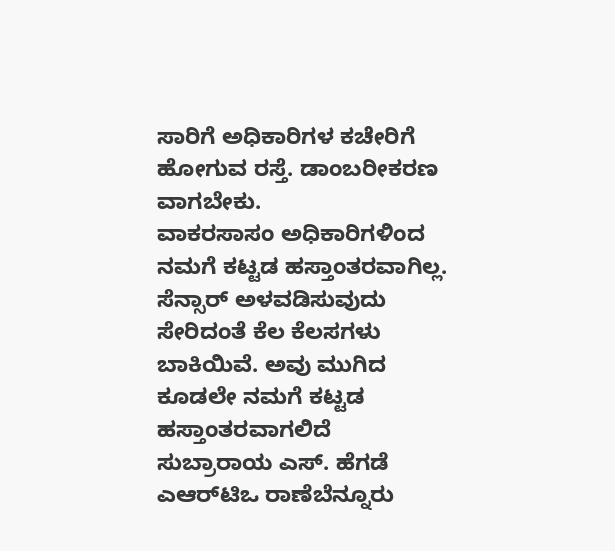ಸಾರಿಗೆ ಅಧಿಕಾರಿಗಳ ಕಚೇರಿಗೆ ಹೋಗುವ ರಸ್ತೆ. ಡಾಂಬರೀಕರಣ ವಾಗಬೇಕು.
ವಾಕರಸಾಸಂ ಅಧಿಕಾರಿಗಳಿಂದ ನಮಗೆ ಕಟ್ಟಡ ಹಸ್ತಾಂತರವಾಗಿಲ್ಲ. ಸೆನ್ಸಾರ್‌ ಅಳವಡಿಸುವುದು ಸೇರಿದಂತೆ ಕೆಲ ಕೆಲಸಗಳು ಬಾಕಿಯಿವೆ. ಅವು ಮುಗಿದ ಕೂಡಲೇ ನಮಗೆ ಕಟ್ಟಡ ಹಸ್ತಾಂತರವಾಗಲಿದೆ
ಸುಬ್ರಾರಾಯ ಎಸ್‌. ಹೆಗಡೆ ಎಆರ್‌ಟಿಒ ರಾಣೆಬೆನ್ನೂರು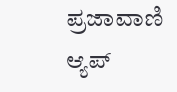ಪ್ರಜಾವಾಣಿ ಆ್ಯಪ್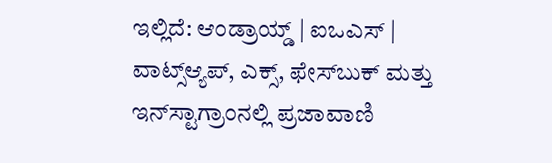ಇಲ್ಲಿದೆ: ಆಂಡ್ರಾಯ್ಡ್ | ಐಒಎಸ್ | ವಾಟ್ಸ್ಆ್ಯಪ್, ಎಕ್ಸ್, ಫೇಸ್‌ಬುಕ್ ಮತ್ತು ಇನ್‌ಸ್ಟಾಗ್ರಾಂನಲ್ಲಿ ಪ್ರಜಾವಾಣಿ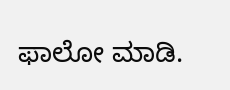ಫಾಲೋ ಮಾಡಿ.